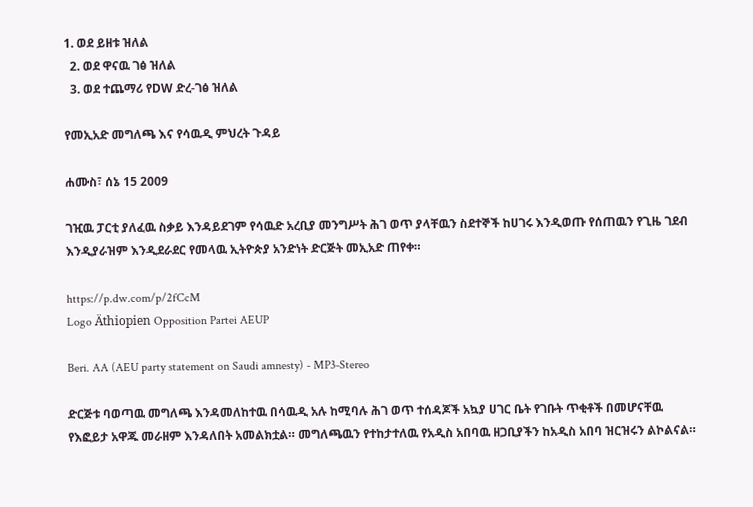1. ወደ ይዘቱ ዝለል
  2. ወደ ዋናዉ ገፅ ዝለል
  3. ወደ ተጨማሪ የDW ድረ-ገፅ ዝለል

የመኢአድ መግለጫ እና የሳዉዲ ምህረት ጉዳይ

ሐሙስ፣ ሰኔ 15 2009

ገዢዉ ፓርቲ ያለፈዉ ስቃይ እንዳይደገም የሳዉድ አረቢያ መንግሥት ሕገ ወጥ ያላቸዉን ስደተኞች ከሀገሩ እንዲወጡ የሰጠዉን የጊዜ ገደብ እንዲያራዝም እንዲደራደር የመላዉ ኢትዮጵያ አንድነት ድርጅት መኢአድ ጠየቀ።

https://p.dw.com/p/2fCcM
Logo Äthiopien Opposition Partei AEUP

Beri. AA (AEU party statement on Saudi amnesty) - MP3-Stereo

ድርጅቱ ባወጣዉ መግለጫ እንዳመለከተዉ በሳዉዲ አሉ ከሚባሉ ሕገ ወጥ ተሰዳጆች አኳያ ሀገር ቤት የገቡት ጥቂቶች በመሆናቸዉ የእፎይታ አዋጁ መራዘም እንዳለበት አመልክቷል። መግለጫዉን የተከታተለዉ የአዲስ አበባዉ ዘጋቢያችን ከአዲስ አበባ ዝርዝሩን ልኮልናል።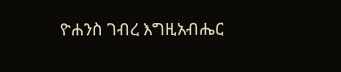ዮሐንስ ገብረ እግዚአብሔር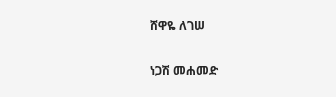ሸዋዬ ለገሠ

ነጋሽ መሐመድ